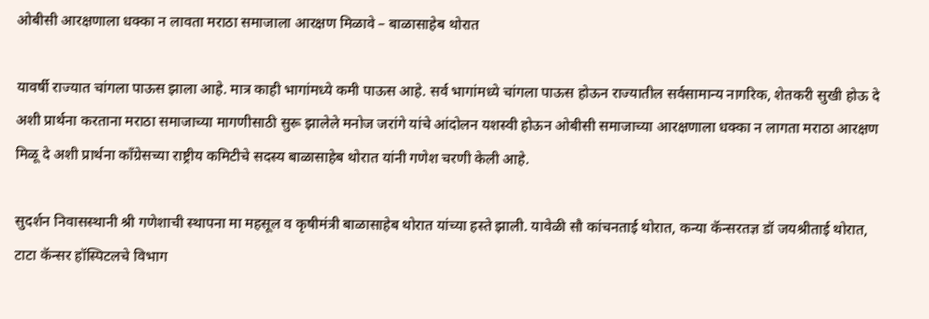ओबीसी आरक्षणाला धक्का न लावता मराठा समाजाला आरक्षण मिळावे – बाळासाहेब थोरात

यावर्षी राज्यात चांगला पाऊस झाला आहे. मात्र काही भागांमध्ये कमी पाऊस आहे. सर्व भागांमध्ये चांगला पाऊस होऊन राज्यातील सर्वसामान्य नागरिक, शेतकरी सुखी होऊ दे अशी प्रार्थना करताना मराठा समाजाच्या मागणीसाठी सुरू झालेले मनोज जरांगे यांचे आंदोलन यशस्वी होऊन ओबीसी समाजाच्या आरक्षणाला धक्का न लागता मराठा आरक्षण मिळू दे अशी प्रार्थना काँग्रेसच्या राष्ट्रीय कमिटीचे सदस्य बाळासाहेब थोरात यांनी गणेश चरणी केली आहे.

सुदर्शन निवासस्थानी श्री गणेशाची स्थापना मा महसूल व कृषीमंत्री बाळासाहेब थोरात यांच्या हस्ते झाली. यावेळी सौ कांचनताई थोरात, कन्या कॅन्सरतज्ञ डॉ जयश्रीताई थोरात, टाटा कॅन्सर हॉस्पिटलचे विभाग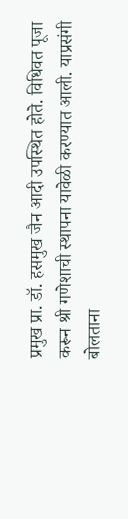प्रमुख प्रा. डॉ. हसमुख जैन आदी उपस्थित होते. विधिवत पूजा करून श्री गणेशाची स्थापना यावेळी करण्यात आली. याप्रसंगी बोलताना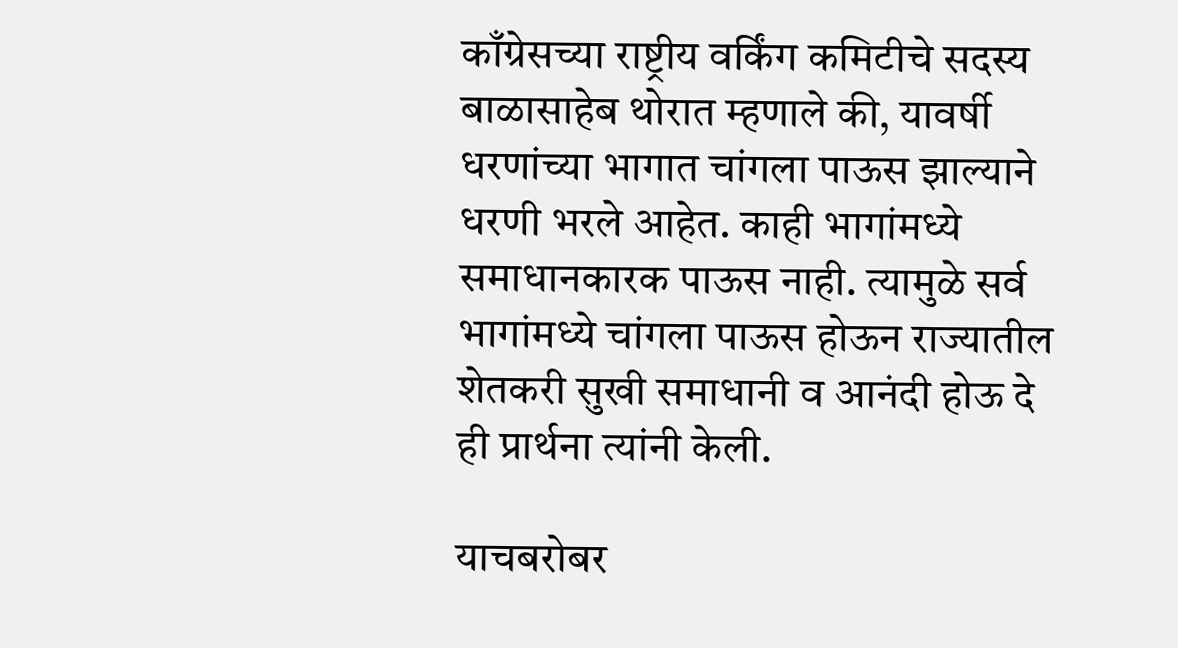काँग्रेसच्या राष्ट्रीय वर्किंग कमिटीचे सदस्य बाळासाहेब थोरात म्हणाले की, यावर्षी धरणांच्या भागात चांगला पाऊस झाल्याने धरणी भरले आहेत. काही भागांमध्ये समाधानकारक पाऊस नाही. त्यामुळे सर्व भागांमध्ये चांगला पाऊस होऊन राज्यातील शेतकरी सुखी समाधानी व आनंदी होऊ दे ही प्रार्थना त्यांनी केली.

याचबरोबर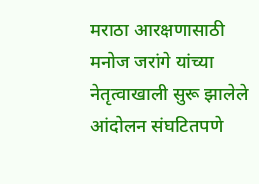मराठा आरक्षणासाठी मनोज जरांगे यांच्या नेतृत्वाखाली सुरू झालेले आंदोलन संघटितपणे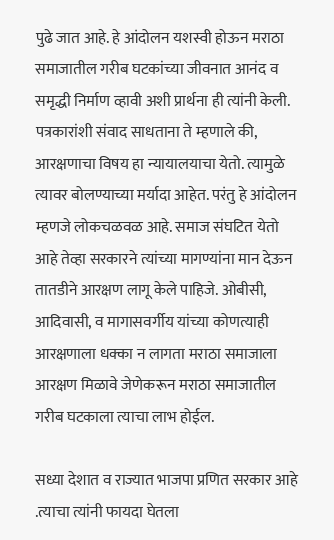पुढे जात आहे. हे आंदोलन यशस्वी होऊन मराठा समाजातील गरीब घटकांच्या जीवनात आनंद व समृद्धी निर्माण व्हावी अशी प्रार्थना ही त्यांनी केली. पत्रकारांशी संवाद साधताना ते म्हणाले की, आरक्षणाचा विषय हा न्यायालयाचा येतो. त्यामुळे त्यावर बोलण्याच्या मर्यादा आहेत. परंतु हे आंदोलन म्हणजे लोकचळवळ आहे. समाज संघटित येतो आहे तेव्हा सरकारने त्यांच्या मागण्यांना मान देऊन तातडीने आरक्षण लागू केले पाहिजे. ओबीसी, आदिवासी, व मागासवर्गीय यांच्या कोणत्याही आरक्षणाला धक्का न लागता मराठा समाजाला आरक्षण मिळावे जेणेकरून मराठा समाजातील गरीब घटकाला त्याचा लाभ होईल.

सध्या देशात व राज्यात भाजपा प्रणित सरकार आहे .त्याचा त्यांनी फायदा घेतला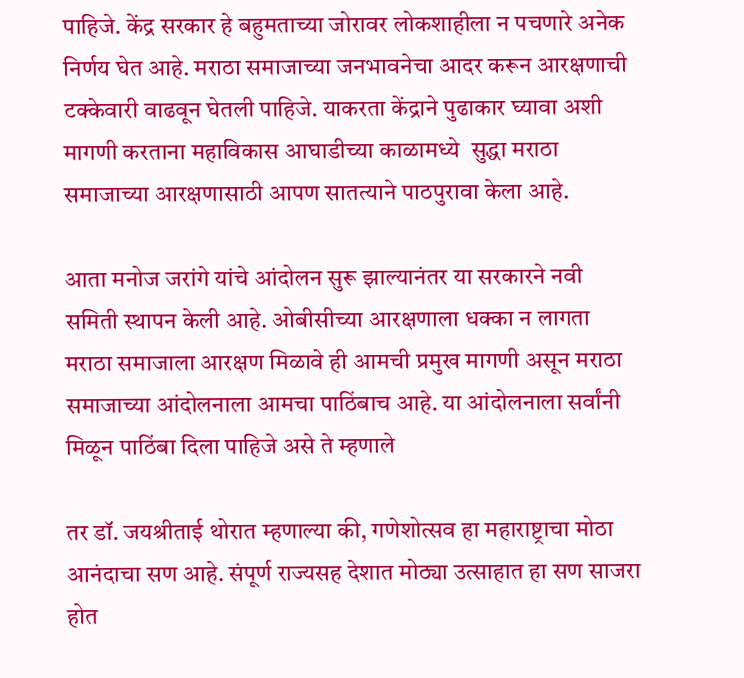पाहिजे. केंद्र सरकार हे बहुमताच्या जोरावर लोकशाहीला न पचणारे अनेक निर्णय घेत आहे. मराठा समाजाच्या जनभावनेचा आदर करून आरक्षणाची टक्केवारी वाढवून घेतली पाहिजे. याकरता केंद्राने पुढाकार घ्यावा अशी मागणी करताना महाविकास आघाडीच्या काळामध्ये  सुद्धा मराठा समाजाच्या आरक्षणासाठी आपण सातत्याने पाठपुरावा केला आहे.

आता मनोज जरांगे यांचे आंदोलन सुरू झाल्यानंतर या सरकारने नवी समिती स्थापन केली आहे. ओबीसीच्या आरक्षणाला धक्का न लागता मराठा समाजाला आरक्षण मिळावे ही आमची प्रमुख मागणी असून मराठा समाजाच्या आंदोलनाला आमचा पाठिंबाच आहे. या आंदोलनाला सर्वांनी मिळून पाठिंबा दिला पाहिजे असे ते म्हणाले

तर डॉ. जयश्रीताई थोरात म्हणाल्या की, गणेशोत्सव हा महाराष्ट्राचा मोठा आनंदाचा सण आहे. संपूर्ण राज्यसह देशात मोठ्या उत्साहात हा सण साजरा होत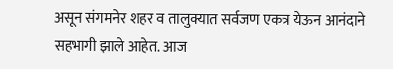असून संगमनेर शहर व तालुक्यात सर्वजण एकत्र येऊन आनंदाने सहभागी झाले आहेत. आज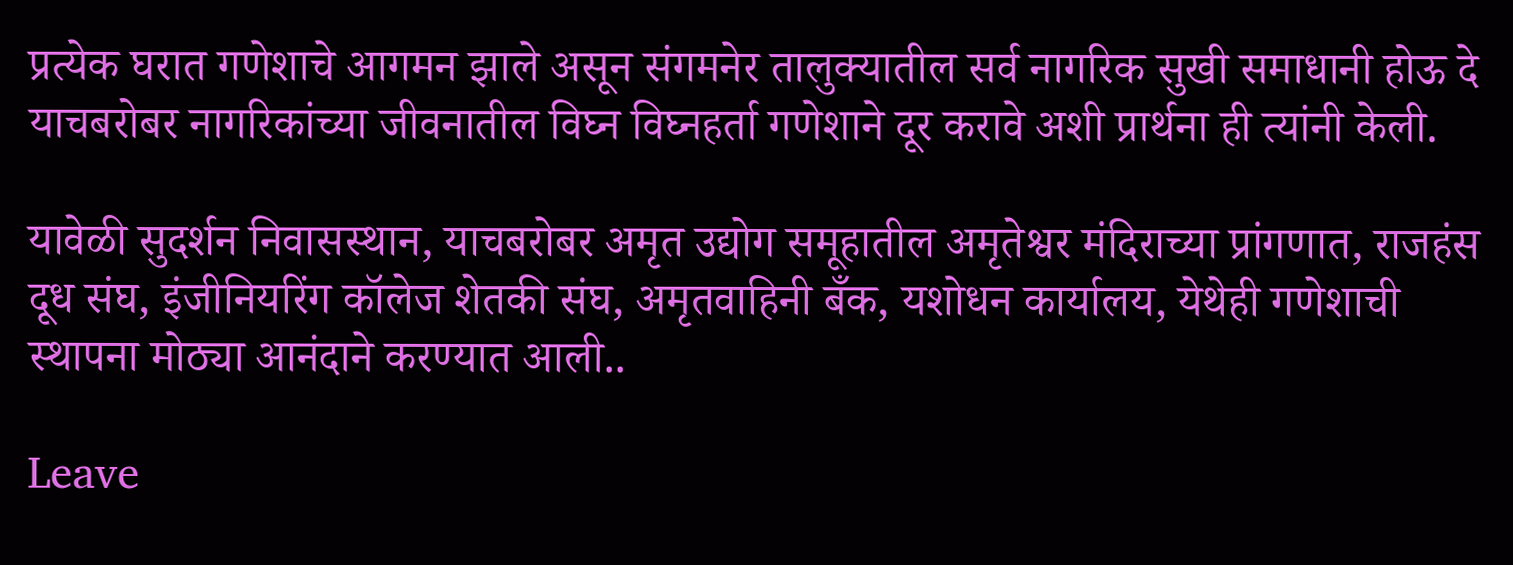प्रत्येक घरात गणेशाचे आगमन झाले असून संगमनेर तालुक्यातील सर्व नागरिक सुखी समाधानी होऊ दे याचबरोबर नागरिकांच्या जीवनातील विघ्न विघ्नहर्ता गणेशाने दूर करावे अशी प्रार्थना ही त्यांनी केली.

यावेळी सुदर्शन निवासस्थान, याचबरोबर अमृत उद्योग समूहातील अमृतेश्वर मंदिराच्या प्रांगणात, राजहंस दूध संघ, इंजीनियरिंग कॉलेज शेतकी संघ, अमृतवाहिनी बँक, यशोधन कार्यालय, येथेही गणेशाची स्थापना मोठ्या आनंदाने करण्यात आली..

Leave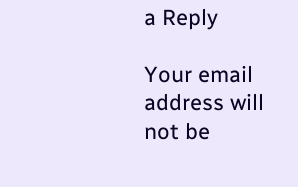a Reply

Your email address will not be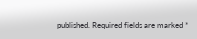published. Required fields are marked *